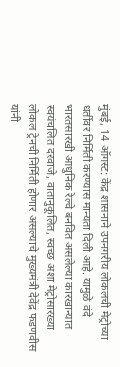मुंबई, 14 ऑगस्ट: केंद्र शासनाने उपनगरीय लोकलची मेट्रोच्या धर्तीवर निर्मिती करण्यास मान्यता दिली आहे. यामुळे वंदे भारतसारखी आधुनिक रेल्वे बनवित असलेल्या कारखान्यात स्वयंचलित दरवाजे, वातानुकूलित, स्वच्छ अशा मेट्रोसारख्या लोकल ट्रेनची निर्मिती होणार असल्याचे मुख्यमंत्री देवेंद्र फडणवीस यांनी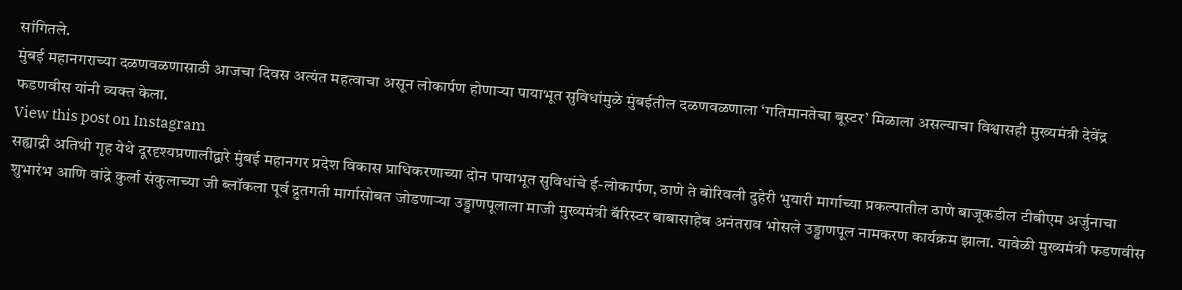सांगितले.
मुंबई महानगराच्या दळणवळणासाठी आजचा दिवस अत्यंत महत्वाचा असून लोकार्पण होणाऱ्या पायाभूत सुविधांमुळे मुंबईतील दळणवळणाला ‘गतिमानतेचा बूस्टर’ मिळाला असल्याचा विश्वासही मुख्यमंत्री देवेंद्र फडणवीस यांनी व्यक्त केला.
View this post on Instagram
सह्याद्री अतिथी गृह येथे दूरदृश्यप्रणालीद्वारे मुंबई महानगर प्रदेश विकास प्राधिकरणाच्या दोन पायाभूत सुविधांचे ई-लोकार्पण, ठाणे ते बोरिवली दुहेरी भुयारी मार्गाच्या प्रकल्पातील ठाणे बाजूकडील टीबीएम अर्जुनाचा शुभारंभ आणि वांद्रे कुर्ला संकुलाच्या जी ब्लॉकला पूर्व द्रुतगती मार्गासोबत जोडणाऱ्या उड्डाणपूलाला माजी मुख्यमंत्री बॅरिस्टर बाबासाहेब अनंतराव भोसले उड्डाणपूल नामकरण कार्यक्रम झाला. यावेळी मुख्यमंत्री फडणवीस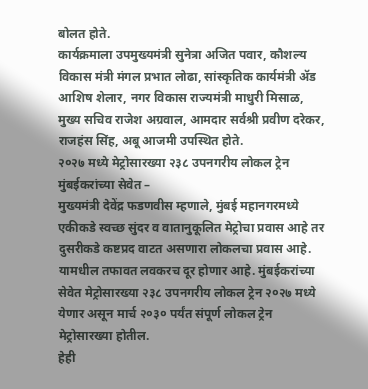बोलत होते.
कार्यक्रमाला उपमुख्यमंत्री सुनेत्रा अजित पवार, कौशल्य विकास मंत्री मंगल प्रभात लोढा, सांस्कृतिक कार्यमंत्री ॲड आशिष शेलार, नगर विकास राज्यमंत्री माधुरी मिसाळ, मुख्य सचिव राजेश अग्रवाल, आमदार सर्वश्री प्रवीण दरेकर, राजहंस सिंह, अबू आजमी उपस्थित होते.
२०२७ मध्ये मेट्रोसारख्या २३८ उपनगरीय लोकल ट्रेन मुंबईकरांच्या सेवेत –
मुख्यमंत्री देवेंद्र फडणवीस म्हणाले, मुंबई महानगरमध्ये एकीकडे स्वच्छ सुंदर व वातानुकूलित मेट्रोचा प्रवास आहे तर दुसरीकडे कष्टप्रद वाटत असणारा लोकलचा प्रवास आहे. यामधील तफावत लवकरच दूर होणार आहे. मुंबईकरांच्या सेवेत मेट्रोसारख्या २३८ उपनगरीय लोकल ट्रेन २०२७ मध्ये येणार असून मार्च २०३० पर्यंत संपूर्ण लोकल ट्रेन मेट्रोसारख्या होतील.
हेही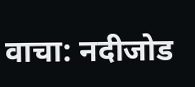वाचा: नदीजोड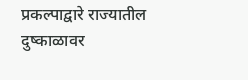प्रकल्पाद्वारे राज्यातील दुष्काळावर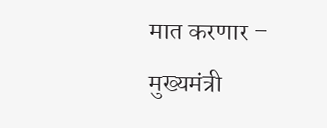मात करणार – मुख्यमंत्री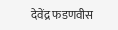देवेंद्र फडणवीस